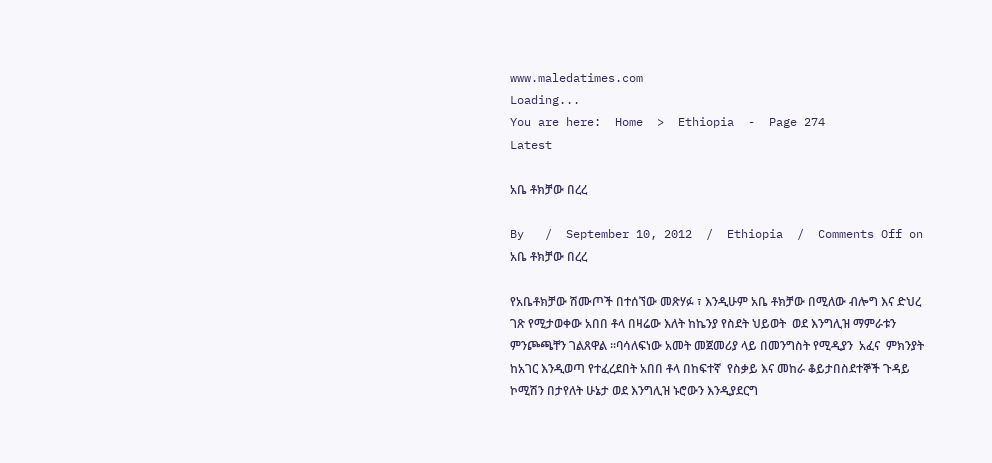www.maledatimes.com
Loading...
You are here:  Home  >  Ethiopia  -  Page 274
Latest

አቤ ቶክቻው በረረ

By   /  September 10, 2012  /  Ethiopia  /  Comments Off on አቤ ቶክቻው በረረ

የአቤቶክቻው ሽሙጦች በተሰኘው መጽሃፉ ፣ እንዲሁም አቤ ቶክቻው በሚለው ብሎግ እና ድህረ ገጽ የሚታወቀው አበበ ቶላ በዛሬው እለት ከኬንያ የስደት ህይወት  ወደ እንግሊዝ ማምራቱን ምንጮጫቸን ገልጸዋል ።ባሳለፍነው አመት መጀመሪያ ላይ በመንግስት የሚዲያን  አፈና  ምክንያት ከአገር እንዲወጣ የተፈረደበት አበበ ቶላ በከፍተኛ  የስቃይ እና መከራ ቆይታበስደተኞች ጉዳይ ኮሚሽን በታየለት ሁኔታ ወደ እንግሊዝ ኑሮውን እንዲያደርግ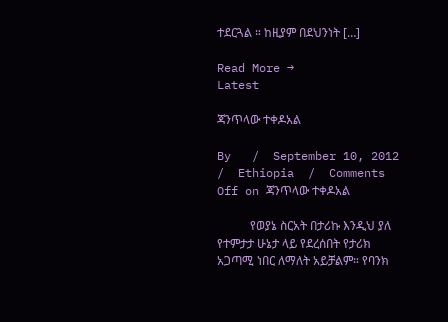ተደርጓል ። ከዚያም በደህንነት […]

Read More →
Latest

ጃንጥላው ተቀዶአል

By   /  September 10, 2012  /  Ethiopia  /  Comments Off on ጃንጥላው ተቀዶአል

           የወያኔ ስርአት በታሪኩ እንዲህ ያለ የተምታታ ሁኔታ ላይ የደረሰበት የታሪክ አጋጣሚ ነበር ለማለት አይቻልም። የባንክ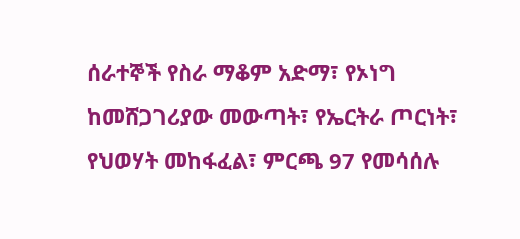ሰራተኞች የስራ ማቆም አድማ፣ የኦነግ ከመሸጋገሪያው መውጣት፣ የኤርትራ ጦርነት፣ የህወሃት መከፋፈል፣ ምርጫ 97 የመሳሰሉ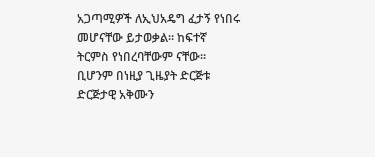አጋጣሚዎች ለኢህአዴግ ፈታኝ የነበሩ መሆናቸው ይታወቃል። ከፍተኛ ትርምስ የነበረባቸውም ናቸው። ቢሆንም በነዚያ ጊዜያት ድርጅቱ ድርጅታዊ አቅሙን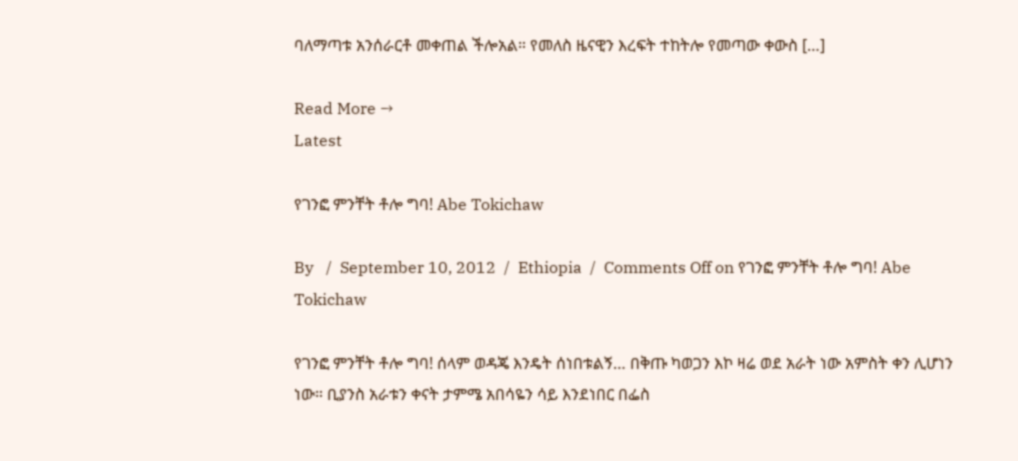ባለማጣቱ አንሰራርቶ መቀጠል ችሎአል። የመለስ ዜናዊን እረፍት ተከትሎ የመጣው ቀውስ […]

Read More →
Latest

የገንፎ ምንቸት ቶሎ ግባ! Abe Tokichaw

By   /  September 10, 2012  /  Ethiopia  /  Comments Off on የገንፎ ምንቸት ቶሎ ግባ! Abe Tokichaw

የገንፎ ምንቸት ቶሎ ግባ! ሰላም ወዳጄ እንዴት ሰነበቱልኝ… በቅጡ ካወጋን እኮ ዛሬ ወደ አራት ነው አምስት ቀን ሊሆነን ነው። ቢያንስ አራቱን ቀናት ታምሜ አበሳዬን ሳይ እንደነበር በፌስ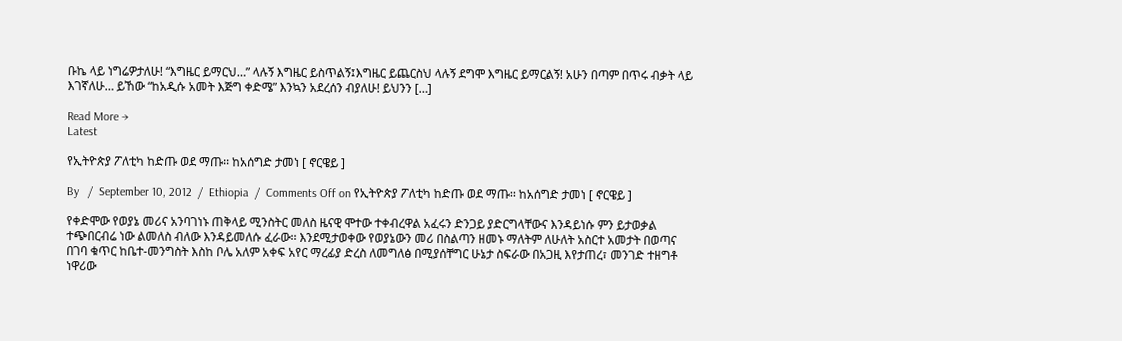ቡኬ ላይ ነግሬዎታለሁ! “እግዜር ይማርህ…” ላሉኝ እግዜር ይስጥልኝ፤እግዜር ይጨርስህ ላሉኝ ደግሞ እግዜር ይማርልኝ! አሁን በጣም በጥሩ ብቃት ላይ እገኛለሁ… ይኸው “ከአዲሱ አመት እጅግ ቀድሜ” እንኳን አደረሰን ብያለሁ! ይህንን […]

Read More →
Latest

የኢትዮጵያ ፖለቲካ ከድጡ ወደ ማጡ፡፡ ከአሰግድ ታመነ [ ኖርዌይ ]

By   /  September 10, 2012  /  Ethiopia  /  Comments Off on የኢትዮጵያ ፖለቲካ ከድጡ ወደ ማጡ፡፡ ከአሰግድ ታመነ [ ኖርዌይ ]

የቀድሞው የወያኔ መሪና አንባገነኑ ጠቅላይ ሚንስትር መለስ ዜናዊ ሞተው ተቀብረዋል አፈሩን ድንጋይ ያድርግላቸውና እንዳይነሱ ምን ይታወቃል ተጭበርብሬ ነው ልመለስ ብለው እንዳይመለሱ ፈራው፡፡ እንደሚታወቀው የወያኔውን መሪ በስልጣን ዘመኑ ማለትም ለሁለት አስርተ አመታት በወጣና በገባ ቁጥር ከቤተ-መንግስት እስከ ቦሌ አለም አቀፍ አየር ማረፊያ ድረስ ለመግለፅ በሚያሰቸግር ሁኔታ ስፍራው በአጋዚ እየታጠረ፣ መንገድ ተዘግቶ ነዋሪው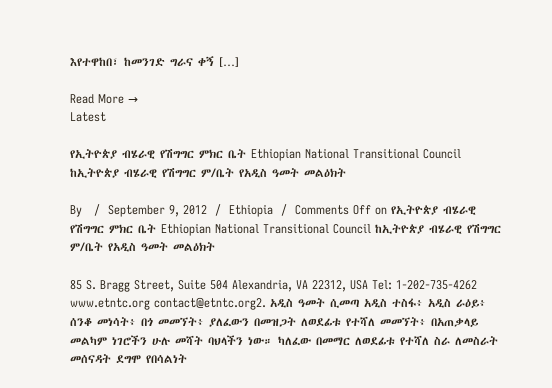እየተዋከበ፣ ከመንገድ ግራና ቀኝ […]

Read More →
Latest

የኢትዮጵያ ብሄራዊ የሽግግር ምክር ቤት Ethiopian National Transitional Council ከኢትዮጵያ ብሄራዊ የሽግግር ም/ቤት የአዲስ ዓመት መልዕክት

By   /  September 9, 2012  /  Ethiopia  /  Comments Off on የኢትዮጵያ ብሄራዊ የሽግግር ምክር ቤት Ethiopian National Transitional Council ከኢትዮጵያ ብሄራዊ የሽግግር ም/ቤት የአዲስ ዓመት መልዕክት

85 S. Bragg Street, Suite 504 Alexandria, VA 22312, USA Tel: 1-202-735-4262 www.etntc.org contact@etntc.org2. አዲስ ዓመት ሲመጣ አዲስ ተስፋ፥ አዲስ ራዕይ፥ ሰንቆ መነሳት፥ በጎ መመኘት፥ ያለፈውን በመዝጋት ለወደፊቱ የተሻለ መመኘት፥ በአጠቃላይ መልካም ነገሮችን ሁሉ መሻት ባህላችን ነው። ካለፈው በመማር ለወደፊቱ የተሻለ ስራ ለመስራት መሰናዳት ደግሞ የበሳልነት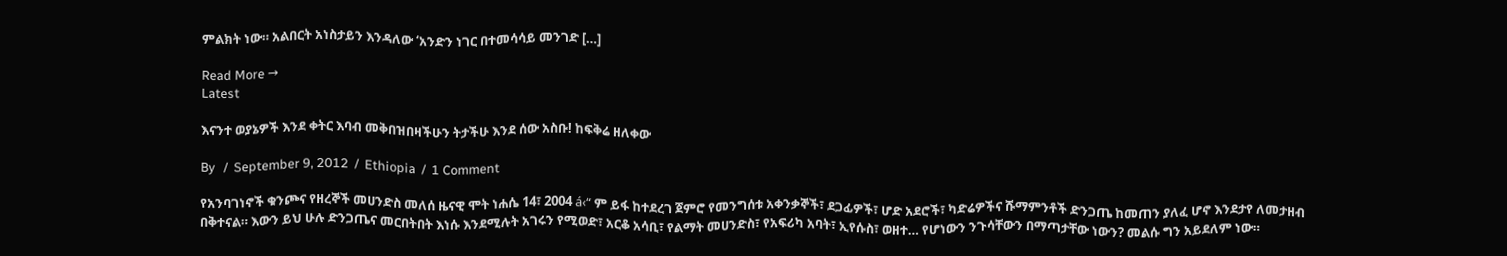ምልክት ነው። አልበርት አነስታይን እንዳለው ‘አንድን ነገር በተመሳሳይ መንገድ […]

Read More →
Latest

እናንተ ወያኔዎች እንደ ቀትር እባብ መቅበዝበዛችሁን ትታችሁ እንደ ሰው አስቡ! ከፍቅሬ ዘለቀው

By   /  September 9, 2012  /  Ethiopia  /  1 Comment

የአንባገነኖች ቁንጮና የዘረኞች መሀንድስ መለሰ ዜናዊ ሞት ነሐሴ 14፣ 2004 á‹“ ም ይፋ ከተደረገ ጀምሮ የመንግሰቱ አቀንቃኞች፣ ደጋፊዎች፣ ሆድ አደሮች፣ ካድሬዎችና ሹማምንቶች ድንጋጤ ከመጠን ያለፈ ሆኖ እንደታየ ለመታዘብ በቅተናል። እውን ይህ ሁሉ ድንጋጤና መርበትበት እነሱ እንደሚሉት አገሩን የሚወድ፣ አርቆ አሳቢ፣ የልማት መሀንድስ፣ የአፍሪካ አባት፣ ኢየሱስ፣ ወዘተ… የሆነውን ንጉሳቸውን በማጣታቸው ነውን? መልሱ ግን አይደለም ነው።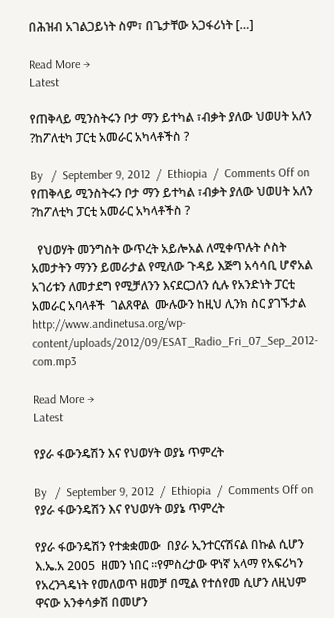በሕዝብ አገልጋይነት ስም፣ በጌታቸው አጋፋሪነት […]

Read More →
Latest

የጠቅላይ ሚንስትሩን ቦታ ማን ይተካል ፣ብቃት ያለው ህወሀት አለን ?ከፖለቲካ ፓርቲ አመራር አካላቶችስ ?

By   /  September 9, 2012  /  Ethiopia  /  Comments Off on የጠቅላይ ሚንስትሩን ቦታ ማን ይተካል ፣ብቃት ያለው ህወሀት አለን ?ከፖለቲካ ፓርቲ አመራር አካላቶችስ ?

  የህወሃት መንግስት ውጥረት አይሎአል ለሚቀጥሉት ሶስት አመታትን ማንን ይመራታል የሚለው ጉዳይ እጅግ አሳሳቢ ሆኖአል አገሪቱን ለመታደግ የሚቻለንን እናደርጋለን ሲሉ የአንድነት ፓርቲ አመራር አባላቶች  ገልጸዋል  ሙሉውን ከዚህ ሊንክ ስር ያገኙታል http://www.andinetusa.org/wp-content/uploads/2012/09/ESAT_Radio_Fri_07_Sep_2012-com.mp3

Read More →
Latest

የያራ ፋውንዴሽን እና የህወሃት ወያኔ ጥምረት

By   /  September 9, 2012  /  Ethiopia  /  Comments Off on የያራ ፋውንዴሽን እና የህወሃት ወያኔ ጥምረት

የያራ ፋውንዴሽን የተቋቋመው  በያራ ኢንተርናሽናል በኩል ሲሆን እ.ኤ.አ 2005  ዘመን ነበር ።የምስረታው ዋነኛ አላማ የአፍሪካን የአረንጓዴነት የመለወጥ ዘመቻ በሚል የተሰየመ ሲሆን ለዚህም ዋናው አንቀሳቃሽ በመሆን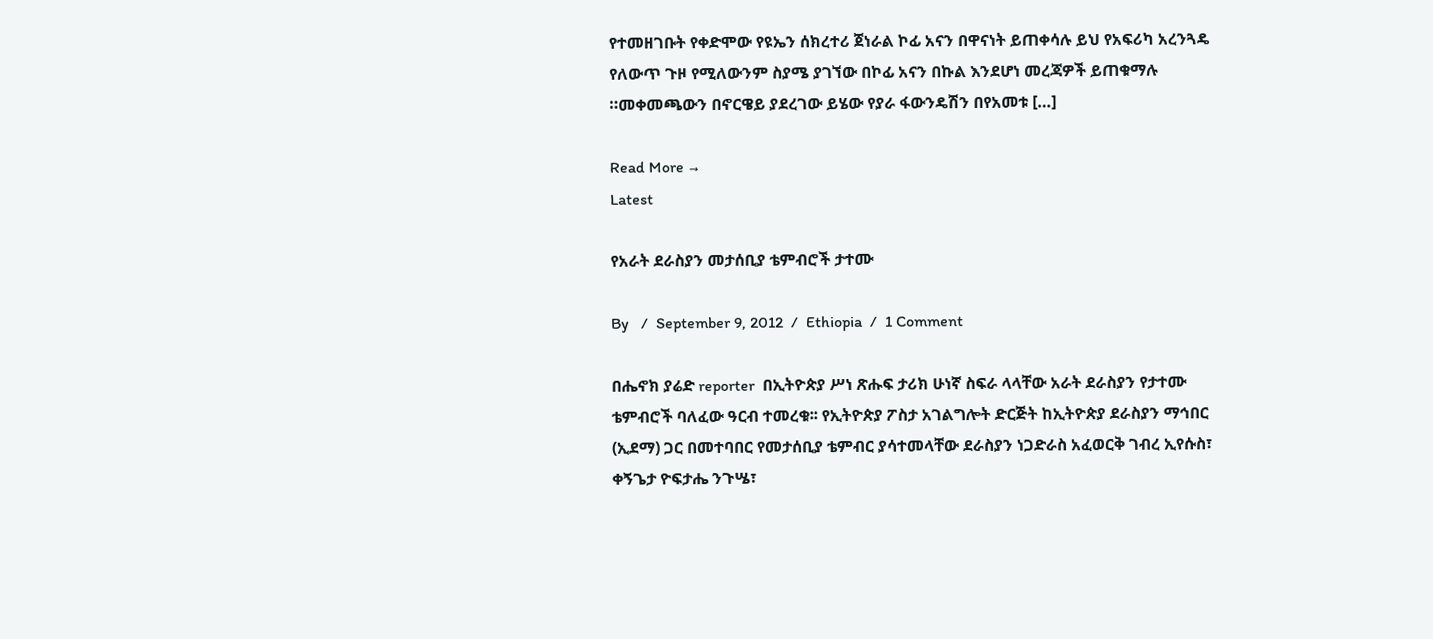የተመዘገቡት የቀድሞው የዩኤን ሰክረተሪ ጀነራል ኮፊ አናን በዋናነት ይጠቀሳሉ ይህ የአፍሪካ አረንጓዴ የለውጥ ጉዞ የሚለውንም ስያሜ ያገኘው በኮፊ አናን በኩል እንደሆነ መረጃዎች ይጠቁማሉ ።መቀመጫውን በኖርዌይ ያደረገው ይሄው የያራ ፋውንዴሽን በየአመቱ […]

Read More →
Latest

የአራት ደራስያን መታሰቢያ ቴምብሮች ታተሙ

By   /  September 9, 2012  /  Ethiopia  /  1 Comment

በሔኖክ ያሬድ reporter  በኢትዮጵያ ሥነ ጽሑፍ ታሪክ ሁነኛ ስፍራ ላላቸው አራት ደራስያን የታተሙ ቴምብሮች ባለፈው ዓርብ ተመረቁ፡፡ የኢትዮጵያ ፖስታ አገልግሎት ድርጅት ከኢትዮጵያ ደራስያን ማኅበር (ኢደማ) ጋር በመተባበር የመታሰቢያ ቴምብር ያሳተመላቸው ደራስያን ነጋድራስ አፈወርቅ ገብረ ኢየሱስ፣ ቀኝጌታ ዮፍታሔ ንጉሤ፣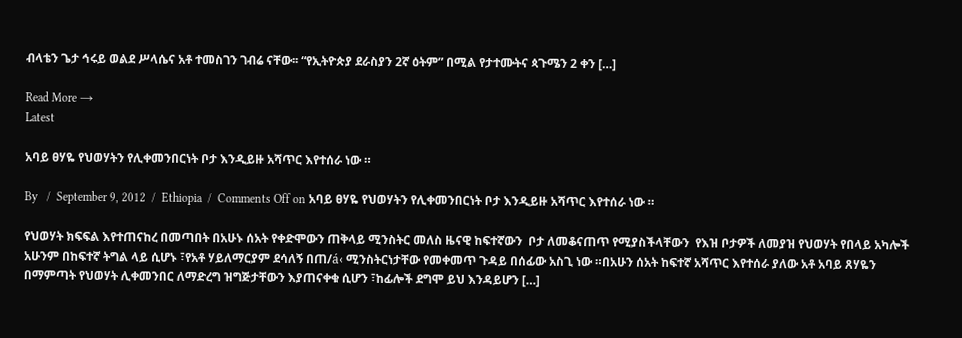ብላቴን ጌታ ኅሩይ ወልደ ሥላሴና አቶ ተመስገን ገብሬ ናቸው፡፡ “የኢትዮጵያ ደራስያን 2ኛ ዕትም” በሚል የታተሙትና ጳጉሜን 2 ቀን […]

Read More →
Latest

አባይ ፀሃዬ የህወሃትን የሊቀመንበርነት ቦታ እንዲይዙ አሻጥር እየተሰራ ነው ።

By   /  September 9, 2012  /  Ethiopia  /  Comments Off on አባይ ፀሃዬ የህወሃትን የሊቀመንበርነት ቦታ እንዲይዙ አሻጥር እየተሰራ ነው ።

የህወሃት ክፍፍል እየተጠናከረ በመጣበት በአሁኑ ሰአት የቀድሞውን ጠቅላይ ሚንስትር መለስ ዜናዊ ከፍተኛውን  ቦታ ለመቆናጠጥ የሚያስችላቸውን  የእዝ ቦታዎች ለመያዝ የህወሃት የበላይ አካሎች አሁንም በከፍተኛ ትግል ላይ ሲሆኑ ፣የአቶ ሃይለማርያም ደሳለኝ በጠ/á‹ ሚንስትርነታቸው የመቀመጥ ጉዳይ በሰፊው አስጊ ነው ።በአሁን ሰአት ከፍተኛ አሻጥር እየተሰራ ያለው አቶ አባይ ጸሃዬን በማምጣት የህወሃት ሊቀመንበር ለማድረግ ዝግጅታቸውን እያጠናቀቁ ሲሆን ፣ከፊሎች ደግሞ ይህ እንዳይሆን […]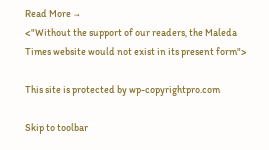Read More →
<"Without the support of our readers, the Maleda Times website would not exist in its present form">

This site is protected by wp-copyrightpro.com

Skip to toolbar